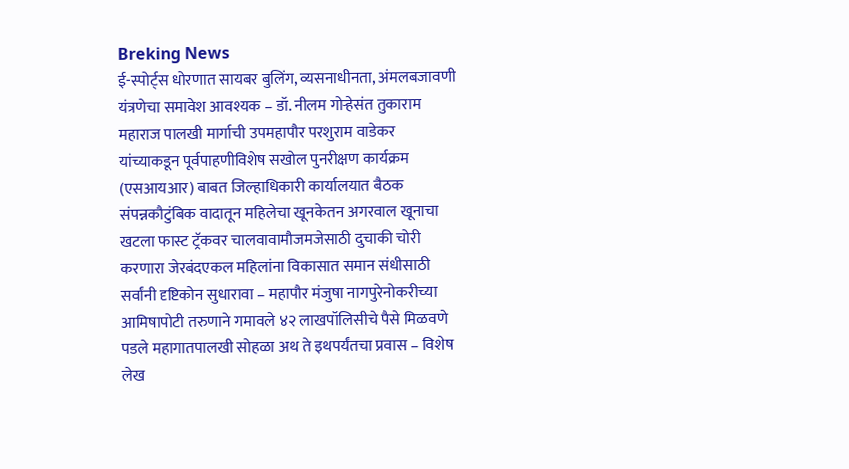Breking News
ई-स्पोर्ट्स धोरणात सायबर बुलिंग, व्यसनाधीनता, अंमलबजावणी यंत्रणेचा समावेश आवश्यक – डॉ. नीलम गोऱ्हेसंत तुकाराम महाराज पालखी मार्गाची उपमहापौर परशुराम वाडेकर यांच्याकडून पूर्वपाहणीविशेष सखोल पुनरीक्षण कार्यक्रम (एसआयआर) बाबत जिल्हाधिकारी कार्यालयात बैठक संपन्नकौटुंबिक वादातून महिलेचा खूनकेतन अगरवाल खूनाचा खटला फास्ट ट्रॅकवर चालवावामौजमजेसाठी दुचाकी चोरी करणारा जेरबंदएकल महिलांना विकासात समान संधीसाठी सर्वांनी दृष्टिकोन सुधारावा – महापौर मंजुषा नागपुरेनोकरीच्या आमिषापोटी तरुणाने गमावले ४२ लाखपॉलिसीचे पैसे मिळवणे पडले महागातपालखी सोहळा अथ ते इथपर्यंतचा प्रवास – विशेष लेख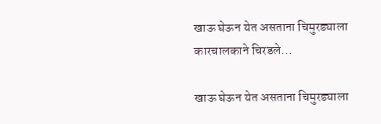खाऊ घेऊन येत असताना चिमुरड्याला कारचालकाने चिरडले…

खाऊ घेऊन येत असताना चिमुरड्याला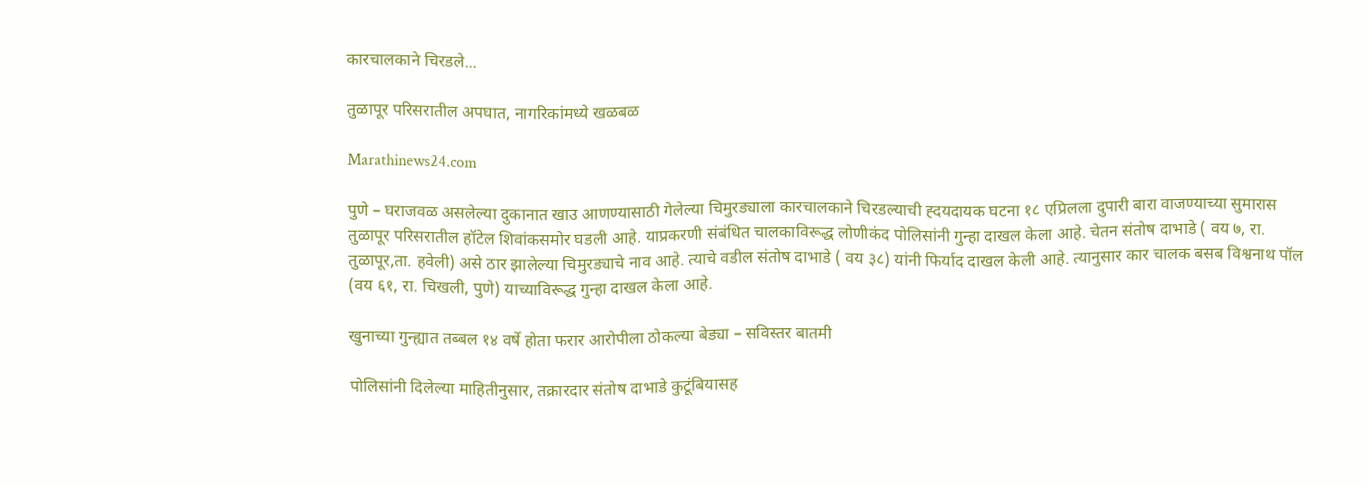कारचालकाने चिरडले...

तुळापूर परिसरातील अपघात, नागरिकांमध्ये खळबळ

Marathinews24.com

पुणे – घराजवळ असलेल्या दुकानात खाउ आणण्यासाठी गेलेल्या चिमुरड्याला कारचालकाने चिरडल्याची ह्दयदायक घटना १८ एप्रिलला दुपारी बारा वाजण्याच्या सुमारास तुळापूर परिसरातील हॉटेल शिवांकसमोर घडली आहे. याप्रकरणी संबंधित चालकाविरूद्ध लोणीकंद पोलिसांनी गुन्हा दाखल केला आहे. चेतन संतोष दाभाडे ( वय ७, रा. तुळापूर,ता. हवेली) असे ठार झालेल्या चिमुरड्याचे नाव आहे. त्याचे वडील संतोष दाभाडे ( वय ३८) यांनी फिर्याद दाखल केली आहे. त्यानुसार कार चालक बसब विश्वनाथ पॉल (वय ६१, रा. चिखली, पुणे) याच्याविरूद्ध गुन्हा दाखल केला आहे.

खुनाच्या गुन्ह्यात तब्बल १४ वर्षे होता फरार आरोपीला ठोकल्या बेड्या – सविस्तर बातमी

पोलिसांनी दिलेल्या माहितीनुसार, तक्रारदार संतोष दाभाडे कुटूंबियासह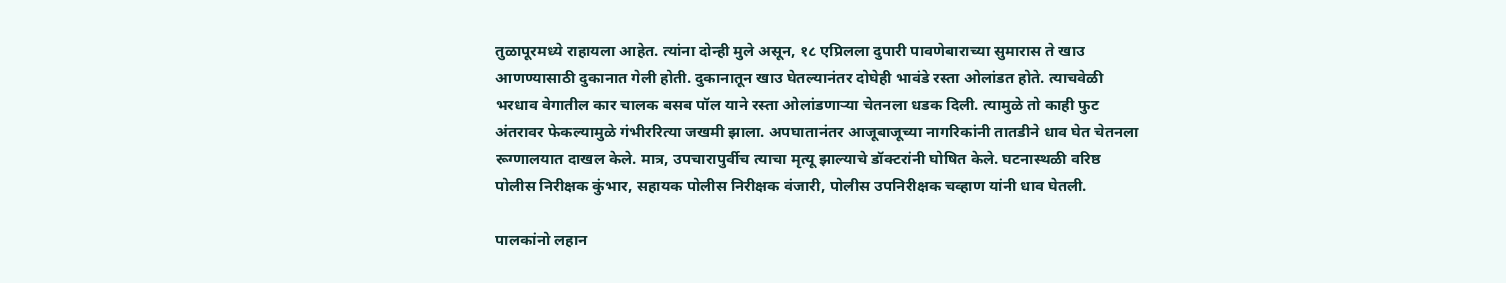तुळापूरमध्ये राहायला आहेत. त्यांना दोन्ही मुले असून, १८ एप्रिलला दुपारी पावणेबाराच्या सुमारास ते खाउ आणण्यासाठी दुकानात गेली होती. दुकानातून खाउ घेतल्यानंतर दोघेही भावंडे रस्ता ओलांडत होते. त्याचवेळी भरधाव वेगातील कार चालक बसब पॉल याने रस्ता ओलांडणार्‍या चेतनला धडक दिली. त्यामुळे तो काही फुट अंतरावर फेकल्यामुळे गंभीररित्या जखमी झाला. अपघातानंतर आजूबाजूच्या नागरिकांनी तातडीने धाव घेत चेतनला रूग्णालयात दाखल केले. मात्र, उपचारापुर्वीच त्याचा मृत्यू झाल्याचे डॉक्टरांनी घोषित केले. घटनास्थळी वरिष्ठ पोलीस निरीक्षक कुंभार, सहायक पोलीस निरीक्षक वंजारी, पोलीस उपनिरीक्षक चव्हाण यांनी धाव घेतली.

पालकांनो लहान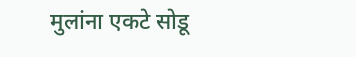मुलांना एकटे सोडू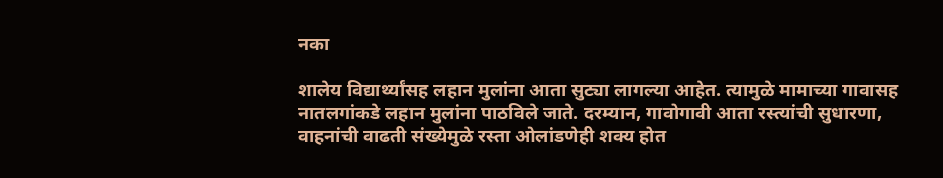नका

शालेय विद्यार्थ्यांसह लहान मुलांना आता सुट्या लागल्या आहेत. त्यामुळे मामाच्या गावासह नातलगांकडे लहान मुलांना पाठविले जाते. दरम्यान, गावोगावी आता रस्त्यांची सुधारणा, वाहनांची वाढती संख्येमुळे रस्ता ओलांडणेही शक्य होत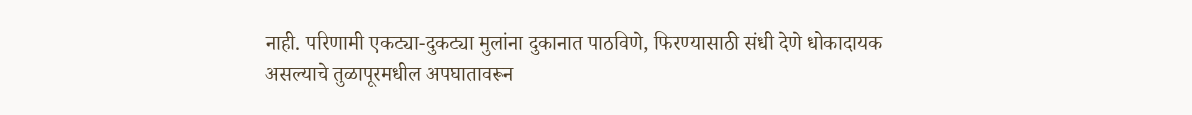नाही. परिणामी एकट्या-दुकट्या मुलांना दुकानात पाठविणे, फिरण्यासाठी संधी देणे धोकादायक असल्याचे तुळापूरमधील अपघातावरून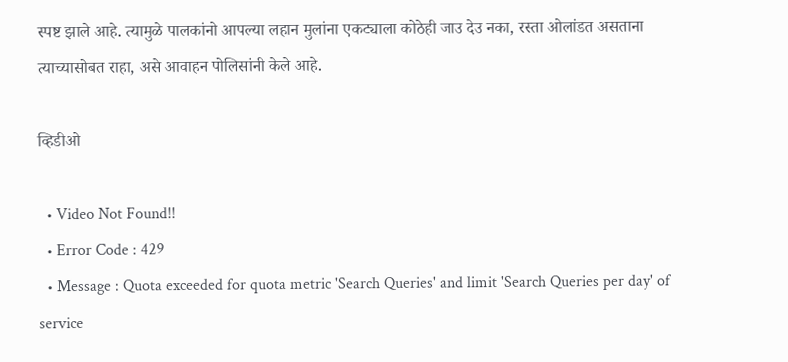स्पष्ट झाले आहे. त्यामुळे पालकांनो आपल्या लहान मुलांना एकट्याला कोठेही जाउ देउ नका, रस्ता ओलांडत असताना त्याच्यासोबत राहा, असे आवाहन पोलिसांनी केले आहे.

व्हिडीओ

  • Video Not Found!!
  • Error Code : 429
  • Message : Quota exceeded for quota metric 'Search Queries' and limit 'Search Queries per day' of service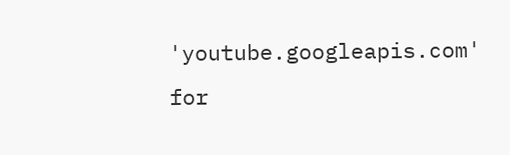'youtube.googleapis.com' for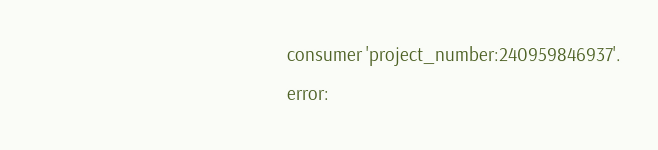consumer 'project_number:240959846937'.
error: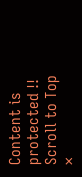Content is protected !!
Scroll to Top
×